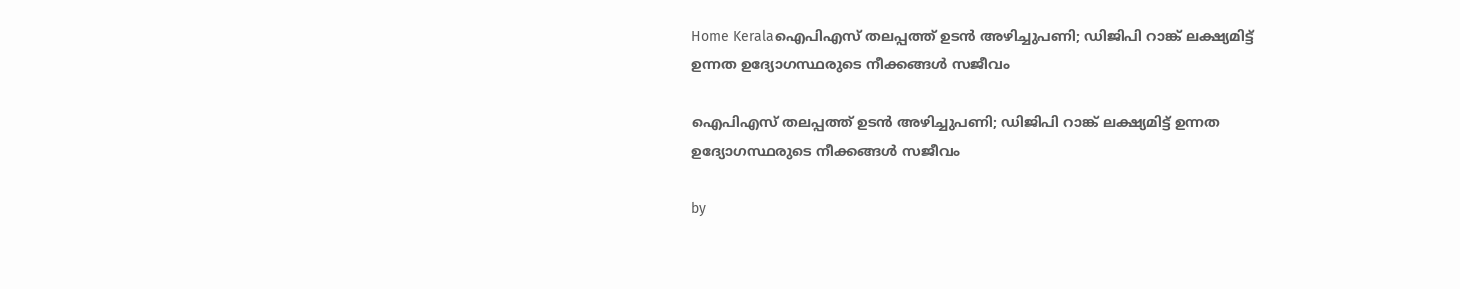Home Keralaഐപിഎസ് തലപ്പത്ത് ഉടൻ അഴിച്ചുപണി; ഡിജിപി റാങ്ക് ലക്ഷ്യമിട്ട് ഉന്നത ഉദ്യോഗസ്ഥരുടെ നീക്കങ്ങൾ സജീവം

ഐപിഎസ് തലപ്പത്ത് ഉടൻ അഴിച്ചുപണി; ഡിജിപി റാങ്ക് ലക്ഷ്യമിട്ട് ഉന്നത ഉദ്യോഗസ്ഥരുടെ നീക്കങ്ങൾ സജീവം

by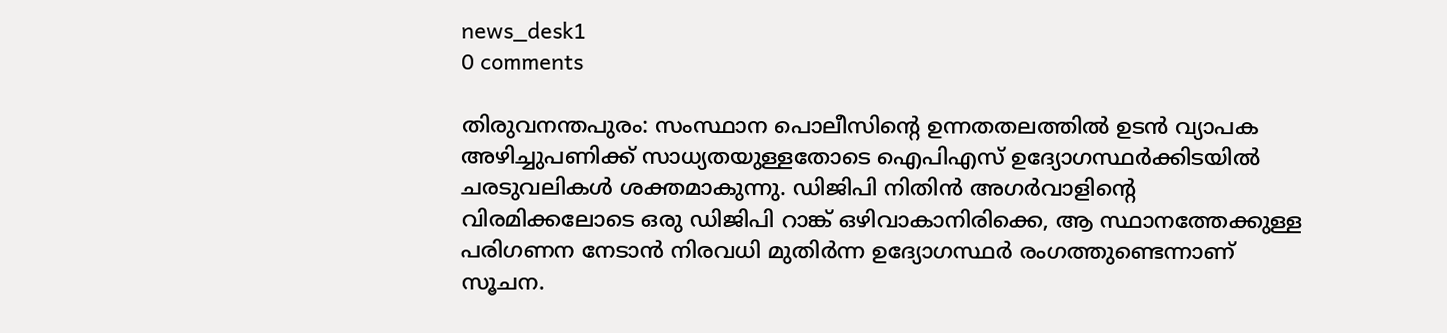news_desk1
0 comments

തിരുവനന്തപുരം: സംസ്ഥാന പൊലീസിന്റെ ഉന്നതതലത്തിൽ ഉടൻ വ്യാപക അഴിച്ചുപണിക്ക് സാധ്യതയുള്ളതോടെ ഐപിഎസ് ഉദ്യോഗസ്ഥർക്കിടയിൽ ചരടുവലികൾ ശക്തമാകുന്നു. ഡിജിപി നിതിൻ അഗർവാളിന്റെ വിരമിക്കലോടെ ഒരു ഡിജിപി റാങ്ക് ഒഴിവാകാനിരിക്കെ, ആ സ്ഥാനത്തേക്കുള്ള പരിഗണന നേടാൻ നിരവധി മുതിർന്ന ഉദ്യോഗസ്ഥർ രംഗത്തുണ്ടെന്നാണ് സൂചന.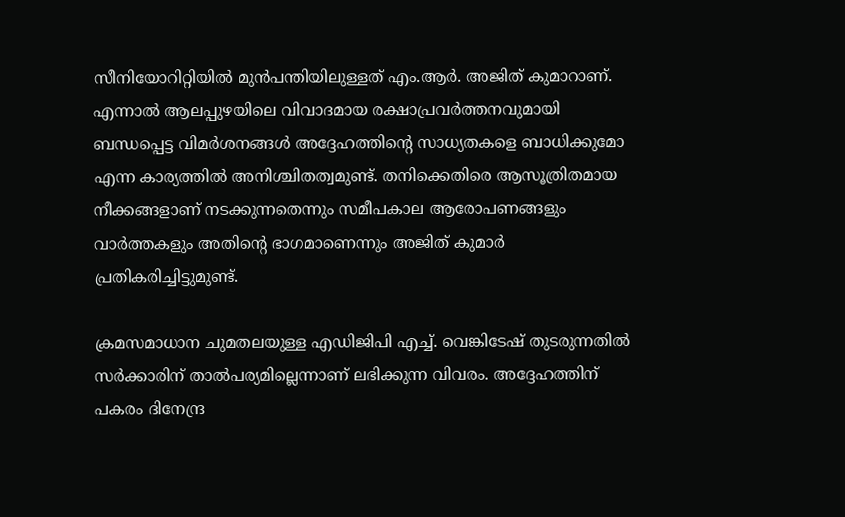സീനിയോറിറ്റിയിൽ മുൻപന്തിയിലുള്ളത് എം.ആർ. അജിത് കുമാറാണ്. എന്നാൽ ആലപ്പുഴയിലെ വിവാദമായ രക്ഷാപ്രവർത്തനവുമായി ബന്ധപ്പെട്ട വിമർശനങ്ങൾ അദ്ദേഹത്തിന്റെ സാധ്യതകളെ ബാധിക്കുമോ എന്ന കാര്യത്തിൽ അനിശ്ചിതത്വമുണ്ട്. തനിക്കെതിരെ ആസൂത്രിതമായ നീക്കങ്ങളാണ് നടക്കുന്നതെന്നും സമീപകാല ആരോപണങ്ങളും വാർത്തകളും അതിന്റെ ഭാഗമാണെന്നും അജിത് കുമാർ പ്രതികരിച്ചിട്ടുമുണ്ട്.

ക്രമസമാധാന ചുമതലയുള്ള എഡിജിപി എച്ച്. വെങ്കിടേഷ് തുടരുന്നതിൽ സർക്കാരിന് താൽപര്യമില്ലെന്നാണ് ലഭിക്കുന്ന വിവരം. അദ്ദേഹത്തിന് പകരം ദിനേന്ദ്ര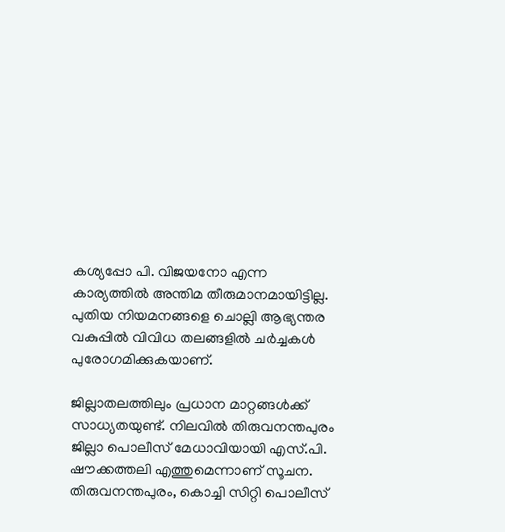കശ്യപ്പോ പി. വിജയനോ എന്ന കാര്യത്തിൽ അന്തിമ തീരുമാനമായിട്ടില്ല. പുതിയ നിയമനങ്ങളെ ചൊല്ലി ആഭ്യന്തര വകുപ്പിൽ വിവിധ തലങ്ങളിൽ ചർച്ചകൾ പുരോഗമിക്കുകയാണ്.

ജില്ലാതലത്തിലും പ്രധാന മാറ്റങ്ങൾക്ക് സാധ്യതയുണ്ട്. നിലവിൽ തിരുവനന്തപുരം ജില്ലാ പൊലീസ് മേധാവിയായി എസ്.പി. ഷൗക്കത്തലി എത്തുമെന്നാണ് സൂചന. തിരുവനന്തപുരം, കൊച്ചി സിറ്റി പൊലീസ്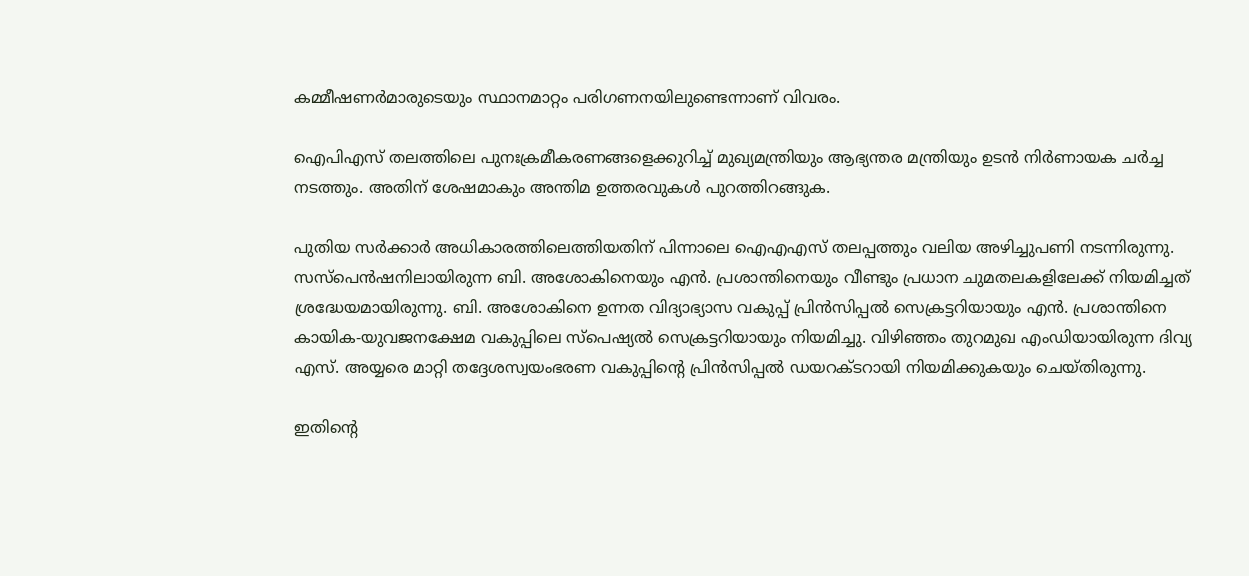കമ്മീഷണർമാരുടെയും സ്ഥാനമാറ്റം പരിഗണനയിലുണ്ടെന്നാണ് വിവരം.

ഐപിഎസ് തലത്തിലെ പുനഃക്രമീകരണങ്ങളെക്കുറിച്ച് മുഖ്യമന്ത്രിയും ആഭ്യന്തര മന്ത്രിയും ഉടൻ നിർണായക ചർച്ച നടത്തും. അതിന് ശേഷമാകും അന്തിമ ഉത്തരവുകൾ പുറത്തിറങ്ങുക.

പുതിയ സർക്കാർ അധികാരത്തിലെത്തിയതിന് പിന്നാലെ ഐഎഎസ് തലപ്പത്തും വലിയ അഴിച്ചുപണി നടന്നിരുന്നു. സസ്‌പെൻഷനിലായിരുന്ന ബി. അശോകിനെയും എൻ. പ്രശാന്തിനെയും വീണ്ടും പ്രധാന ചുമതലകളിലേക്ക് നിയമിച്ചത് ശ്രദ്ധേയമായിരുന്നു. ബി. അശോകിനെ ഉന്നത വിദ്യാഭ്യാസ വകുപ്പ് പ്രിൻസിപ്പൽ സെക്രട്ടറിയായും എൻ. പ്രശാന്തിനെ കായിക-യുവജനക്ഷേമ വകുപ്പിലെ സ്‌പെഷ്യൽ സെക്രട്ടറിയായും നിയമിച്ചു. വിഴിഞ്ഞം തുറമുഖ എംഡിയായിരുന്ന ദിവ്യ എസ്. അയ്യരെ മാറ്റി തദ്ദേശസ്വയംഭരണ വകുപ്പിന്റെ പ്രിൻസിപ്പൽ ഡയറക്ടറായി നിയമിക്കുകയും ചെയ്തിരുന്നു.

ഇതിന്റെ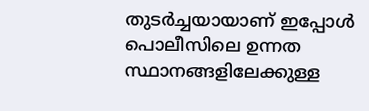തുടർച്ചയായാണ് ഇപ്പോൾ പൊലീസിലെ ഉന്നത സ്ഥാനങ്ങളിലേക്കുള്ള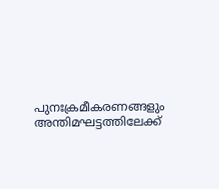പുനഃക്രമീകരണങ്ങളും അന്തിമഘട്ടത്തിലേക്ക്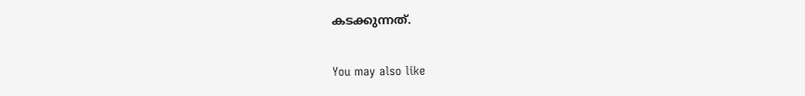കടക്കുന്നത്.

You may also like